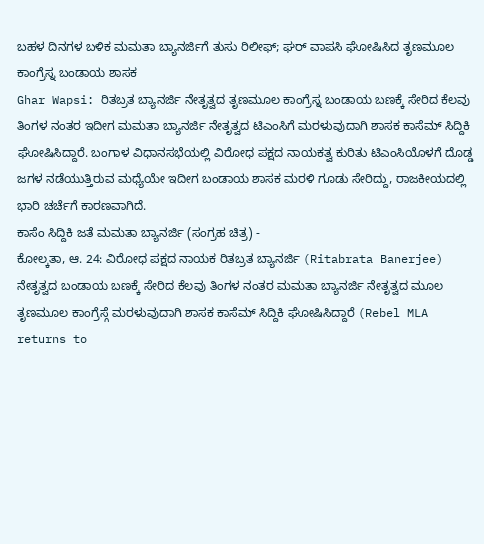ಬಹಳ ದಿನಗಳ ಬಳಿಕ ಮಮತಾ ಬ್ಯಾನರ್ಜಿಗೆ ತುಸು ರಿಲೀಫ್; ಘರ್ ವಾಪಸಿ ಘೋಷಿಸಿದ ತೃಣಮೂಲ ಕಾಂಗ್ರೆಸ್ನ ಬಂಡಾಯ ಶಾಸಕ
Ghar Wapsi: ರಿತಬ್ರತ ಬ್ಯಾನರ್ಜಿ ನೇತೃತ್ವದ ತೃಣಮೂಲ ಕಾಂಗ್ರೆಸ್ನ ಬಂಡಾಯ ಬಣಕ್ಕೆ ಸೇರಿದ ಕೆಲವು ತಿಂಗಳ ನಂತರ ಇದೀಗ ಮಮತಾ ಬ್ಯಾನರ್ಜಿ ನೇತೃತ್ವದ ಟಿಎಂಸಿಗೆ ಮರಳುವುದಾಗಿ ಶಾಸಕ ಕಾಸೆಮ್ ಸಿದ್ದಿಕಿ ಘೋಷಿಸಿದ್ದಾರೆ. ಬಂಗಾಳ ವಿಧಾನಸಭೆಯಲ್ಲಿ ವಿರೋಧ ಪಕ್ಷದ ನಾಯಕತ್ವ ಕುರಿತು ಟಿಎಂಸಿಯೊಳಗೆ ದೊಡ್ಡ ಜಗಳ ನಡೆಯುತ್ತಿರುವ ಮಧ್ಯೆಯೇ ಇದೀಗ ಬಂಡಾಯ ಶಾಸಕ ಮರಳಿ ಗೂಡು ಸೇರಿದ್ದು, ರಾಜಕೀಯದಲ್ಲಿ ಭಾರಿ ಚರ್ಚೆಗೆ ಕಾರಣವಾಗಿದೆ.
ಕಾಸೆಂ ಸಿದ್ದಿಕಿ ಜತೆ ಮಮತಾ ಬ್ಯಾನರ್ಜಿ (ಸಂಗ್ರಹ ಚಿತ್ರ) -
ಕೋಲ್ಕತಾ, ಆ. 24: ವಿರೋಧ ಪಕ್ಷದ ನಾಯಕ ರಿತಬ್ರತ ಬ್ಯಾನರ್ಜಿ (Ritabrata Banerjee) ನೇತೃತ್ವದ ಬಂಡಾಯ ಬಣಕ್ಕೆ ಸೇರಿದ ಕೆಲವು ತಿಂಗಳ ನಂತರ ಮಮತಾ ಬ್ಯಾನರ್ಜಿ ನೇತೃತ್ವದ ಮೂಲ ತೃಣಮೂಲ ಕಾಂಗ್ರೆಸ್ಗೆ ಮರಳುವುದಾಗಿ ಶಾಸಕ ಕಾಸೆಮ್ ಸಿದ್ದಿಕಿ ಘೋಷಿಸಿದ್ದಾರೆ (Rebel MLA returns to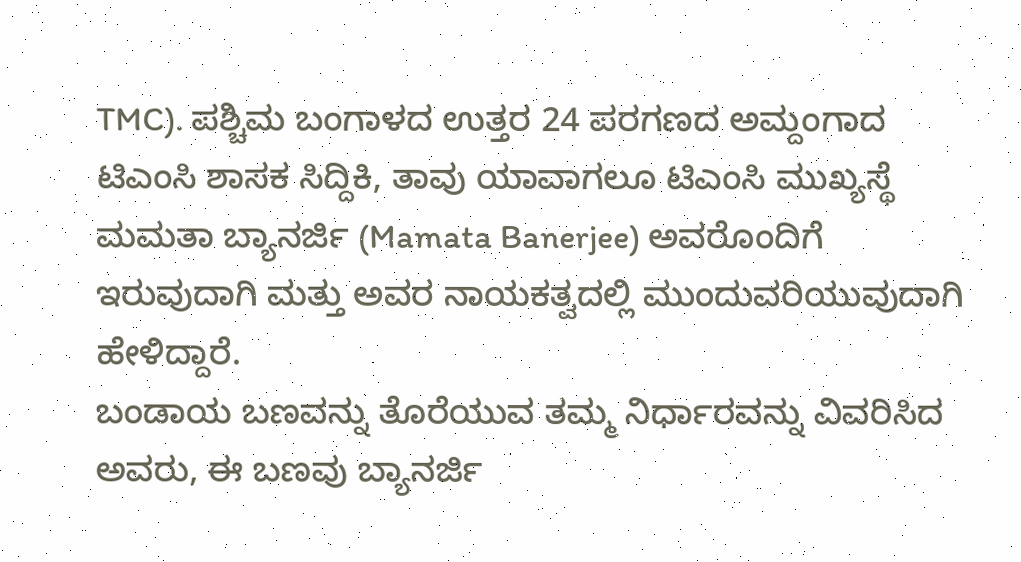TMC). ಪಶ್ಚಿಮ ಬಂಗಾಳದ ಉತ್ತರ 24 ಪರಗಣದ ಅಮ್ದಂಗಾದ ಟಿಎಂಸಿ ಶಾಸಕ ಸಿದ್ದಿಕಿ, ತಾವು ಯಾವಾಗಲೂ ಟಿಎಂಸಿ ಮುಖ್ಯಸ್ಥೆ ಮಮತಾ ಬ್ಯಾನರ್ಜಿ (Mamata Banerjee) ಅವರೊಂದಿಗೆ ಇರುವುದಾಗಿ ಮತ್ತು ಅವರ ನಾಯಕತ್ವದಲ್ಲಿ ಮುಂದುವರಿಯುವುದಾಗಿ ಹೇಳಿದ್ದಾರೆ.
ಬಂಡಾಯ ಬಣವನ್ನು ತೊರೆಯುವ ತಮ್ಮ ನಿರ್ಧಾರವನ್ನು ವಿವರಿಸಿದ ಅವರು, ಈ ಬಣವು ಬ್ಯಾನರ್ಜಿ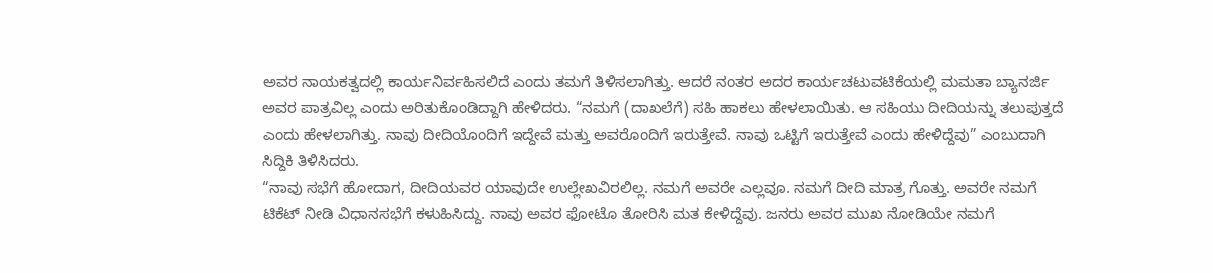ಅವರ ನಾಯಕತ್ವದಲ್ಲಿ ಕಾರ್ಯನಿರ್ವಹಿಸಲಿದೆ ಎಂದು ತಮಗೆ ತಿಳಿಸಲಾಗಿತ್ತು. ಆದರೆ ನಂತರ ಅದರ ಕಾರ್ಯಚಟುವಟಿಕೆಯಲ್ಲಿ ಮಮತಾ ಬ್ಯಾನರ್ಜಿ ಅವರ ಪಾತ್ರವಿಲ್ಲ ಎಂದು ಅರಿತುಕೊಂಡಿದ್ದಾಗಿ ಹೇಳಿದರು. “ನಮಗೆ (ದಾಖಲೆಗೆ) ಸಹಿ ಹಾಕಲು ಹೇಳಲಾಯಿತು. ಆ ಸಹಿಯು ದೀದಿಯನ್ನು ತಲುಪುತ್ತದೆ ಎಂದು ಹೇಳಲಾಗಿತ್ತು. ನಾವು ದೀದಿಯೊಂದಿಗೆ ಇದ್ದೇವೆ ಮತ್ತು ಅವರೊಂದಿಗೆ ಇರುತ್ತೇವೆ. ನಾವು ಒಟ್ಟಿಗೆ ಇರುತ್ತೇವೆ ಎಂದು ಹೇಳಿದ್ದೆವು” ಎಂಬುದಾಗಿ ಸಿದ್ದಿಕಿ ತಿಳಿಸಿದರು.
“ನಾವು ಸಭೆಗೆ ಹೋದಾಗ, ದೀದಿಯವರ ಯಾವುದೇ ಉಲ್ಲೇಖವಿರಲಿಲ್ಲ. ನಮಗೆ ಅವರೇ ಎಲ್ಲವೂ. ನಮಗೆ ದೀದಿ ಮಾತ್ರ ಗೊತ್ತು. ಅವರೇ ನಮಗೆ ಟಿಕೆಟ್ ನೀಡಿ ವಿಧಾನಸಭೆಗೆ ಕಳುಹಿಸಿದ್ದು. ನಾವು ಅವರ ಫೋಟೊ ತೋರಿಸಿ ಮತ ಕೇಳಿದ್ದೆವು. ಜನರು ಅವರ ಮುಖ ನೋಡಿಯೇ ನಮಗೆ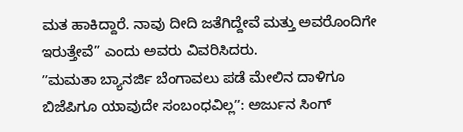ಮತ ಹಾಕಿದ್ದಾರೆ. ನಾವು ದೀದಿ ಜತೆಗಿದ್ದೇವೆ ಮತ್ತು ಅವರೊಂದಿಗೇ ಇರುತ್ತೇವೆ” ಎಂದು ಅವರು ವಿವರಿಸಿದರು.
ʼʼಮಮತಾ ಬ್ಯಾನರ್ಜಿ ಬೆಂಗಾವಲು ಪಡೆ ಮೇಲಿನ ದಾಳಿಗೂ ಬಿಜೆಪಿಗೂ ಯಾವುದೇ ಸಂಬಂಧವಿಲ್ಲʼʼ: ಅರ್ಜುನ ಸಿಂಗ್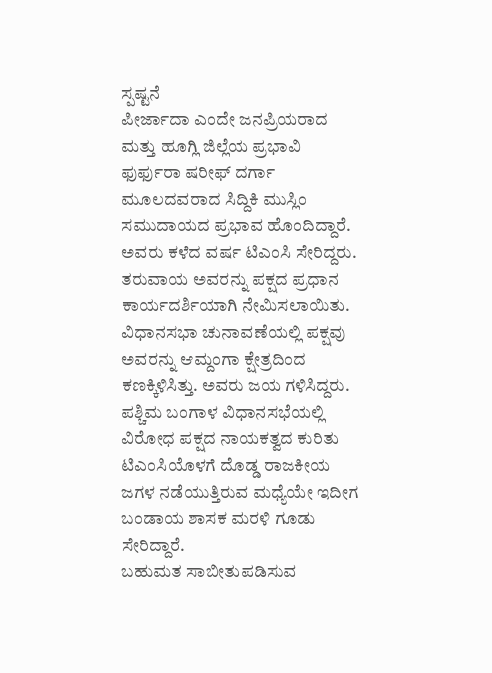ಸ್ಪಷ್ಟನೆ
ಪೀರ್ಜಾದಾ ಎಂದೇ ಜನಪ್ರಿಯರಾದ ಮತ್ತು ಹೂಗ್ಲಿ ಜಿಲ್ಲೆಯ ಪ್ರಭಾವಿ ಫುರ್ಫುರಾ ಷರೀಫ್ ದರ್ಗಾ ಮೂಲದವರಾದ ಸಿದ್ದಿಕಿ ಮುಸ್ಲಿಂ ಸಮುದಾಯದ ಪ್ರಭಾವ ಹೊಂದಿದ್ದಾರೆ. ಅವರು ಕಳೆದ ವರ್ಷ ಟಿಎಂಸಿ ಸೇರಿದ್ದರು. ತರುವಾಯ ಅವರನ್ನು ಪಕ್ಷದ ಪ್ರಧಾನ ಕಾರ್ಯದರ್ಶಿಯಾಗಿ ನೇಮಿಸಲಾಯಿತು. ವಿಧಾನಸಭಾ ಚುನಾವಣೆಯಲ್ಲಿ ಪಕ್ಷವು ಅವರನ್ನು ಆಮ್ದಂಗಾ ಕ್ಷೇತ್ರದಿಂದ ಕಣಕ್ಕಿಳಿಸಿತ್ತು. ಅವರು ಜಯ ಗಳಿಸಿದ್ದರು.
ಪಶ್ಚಿಮ ಬಂಗಾಳ ವಿಧಾನಸಭೆಯಲ್ಲಿ ವಿರೋಧ ಪಕ್ಷದ ನಾಯಕತ್ವದ ಕುರಿತು ಟಿಎಂಸಿಯೊಳಗೆ ದೊಡ್ಡ ರಾಜಕೀಯ ಜಗಳ ನಡೆಯುತ್ತಿರುವ ಮಧ್ಯೆಯೇ ಇದೀಗ ಬಂಡಾಯ ಶಾಸಕ ಮರಳಿ ಗೂಡು ಸೇರಿದ್ದಾರೆ.
ಬಹುಮತ ಸಾಬೀತುಪಡಿಸುವ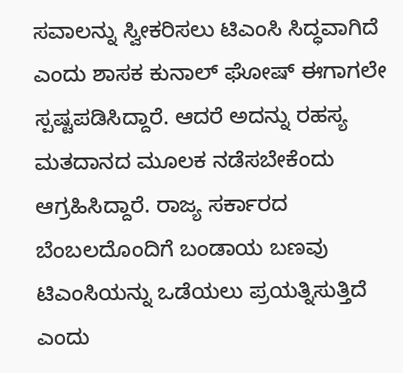ಸವಾಲನ್ನು ಸ್ವೀಕರಿಸಲು ಟಿಎಂಸಿ ಸಿದ್ಧವಾಗಿದೆ ಎಂದು ಶಾಸಕ ಕುನಾಲ್ ಘೋಷ್ ಈಗಾಗಲೇ ಸ್ಪಷ್ಟಪಡಿಸಿದ್ದಾರೆ. ಆದರೆ ಅದನ್ನು ರಹಸ್ಯ ಮತದಾನದ ಮೂಲಕ ನಡೆಸಬೇಕೆಂದು ಆಗ್ರಹಿಸಿದ್ದಾರೆ. ರಾಜ್ಯ ಸರ್ಕಾರದ ಬೆಂಬಲದೊಂದಿಗೆ ಬಂಡಾಯ ಬಣವು ಟಿಎಂಸಿಯನ್ನು ಒಡೆಯಲು ಪ್ರಯತ್ನಿಸುತ್ತಿದೆ ಎಂದು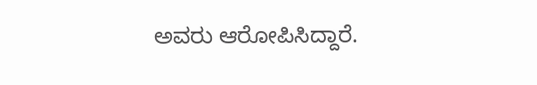ಅವರು ಆರೋಪಿಸಿದ್ದಾರೆ.